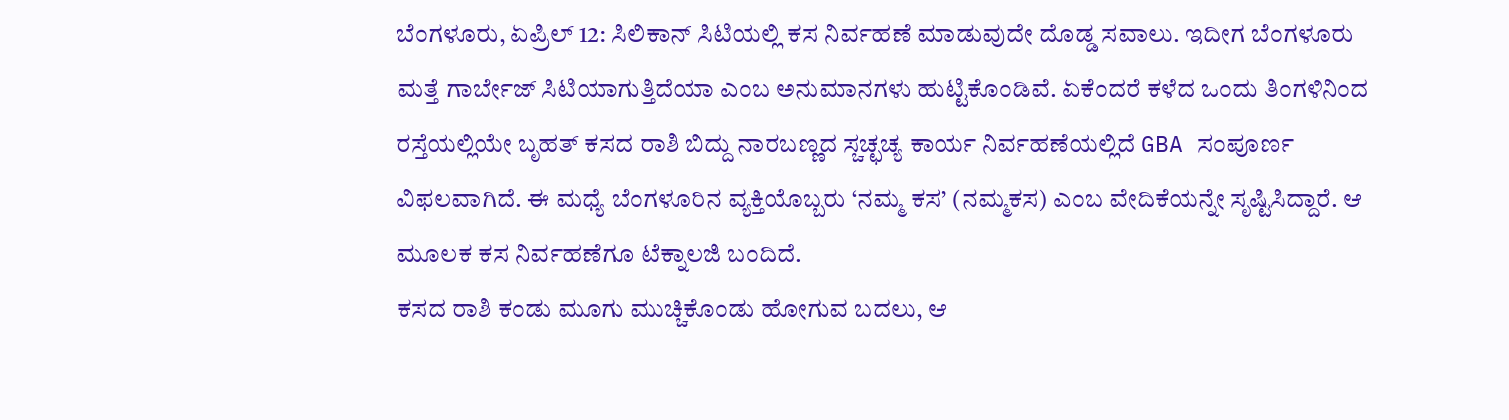ಬೆಂಗಳೂರು, ಏಪ್ರಿಲ್ 12: ಸಿಲಿಕಾನ್ ಸಿಟಿಯಲ್ಲಿ ಕಸ ನಿರ್ವಹಣೆ ಮಾಡುವುದೇ ದೊಡ್ಡ ಸವಾಲು. ಇದೀಗ ಬೆಂಗಳೂರು ಮತ್ತೆ ಗಾರ್ಬೇಜ್ ಸಿಟಿಯಾಗುತ್ತಿದೆಯಾ ಎಂಬ ಅನುಮಾನಗಳು ಹುಟ್ಟಿಕೊಂಡಿವೆ. ಏಕೆಂದರೆ ಕಳೆದ ಒಂದು ತಿಂಗಳಿನಿಂದ ರಸ್ತೆಯಲ್ಲಿಯೇ ಬೃಹತ್ ಕಸದ ರಾಶಿ ಬಿದ್ದು ನಾರಬಣ್ಣದ ಸ್ಚಚ್ಛಚ್ಯ ಕಾರ್ಯ ನಿರ್ವಹಣೆಯಲ್ಲಿದೆ GBA ಸಂಪೂರ್ಣ ವಿಫಲವಾಗಿದೆ. ಈ ಮಧ್ಯೆ ಬೆಂಗಳೂರಿನ ವ್ಯಕ್ತಿಯೊಬ್ಬರು ‘ನಮ್ಮ ಕಸ’ (ನಮ್ಮಕಸ) ಎಂಬ ವೇದಿಕೆಯನ್ನೇ ಸೃಷ್ಟಿಸಿದ್ದಾರೆ. ಆ ಮೂಲಕ ಕಸ ನಿರ್ವಹಣೆಗೂ ಟೆಕ್ನಾಲಜಿ ಬಂದಿದೆ.
ಕಸದ ರಾಶಿ ಕಂಡು ಮೂಗು ಮುಚ್ಚಿಕೊಂಡು ಹೋಗುವ ಬದಲು, ಆ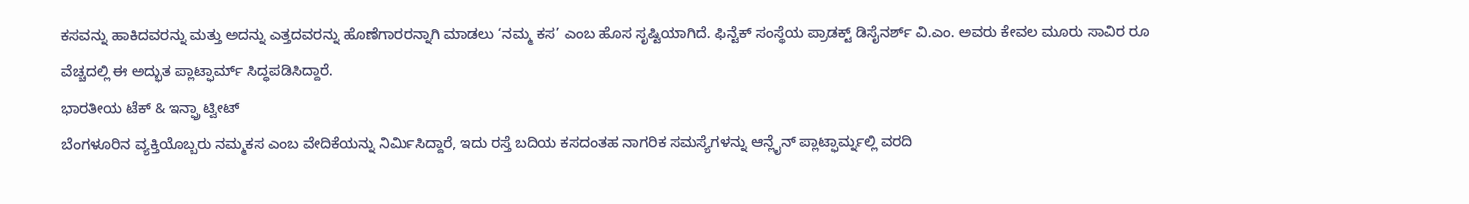ಕಸವನ್ನು ಹಾಕಿದವರನ್ನು ಮತ್ತು ಅದನ್ನು ಎತ್ತದವರನ್ನು ಹೊಣೆಗಾರರನ್ನಾಗಿ ಮಾಡಲು ‘ನಮ್ಮ ಕಸ’ ಎಂಬ ಹೊಸ ಸೃಷ್ಟಿಯಾಗಿದೆ. ಫಿನ್ಟೆಕ್ ಸಂಸ್ಥೆಯ ಪ್ರಾಡಕ್ಟ್ ಡಿಸೈನರ್ಶ್ ವಿ.ಎಂ. ಅವರು ಕೇವಲ ಮೂರು ಸಾವಿರ ರೂ ವೆಚ್ಚದಲ್ಲಿ ಈ ಅದ್ಭುತ ಪ್ಲಾಟ್ಫಾರ್ಮ್ ಸಿದ್ಧಪಡಿಸಿದ್ದಾರೆ.
ಭಾರತೀಯ ಟೆಕ್ & ಇನ್ಫ್ರಾ ಟ್ವೀಟ್
ಬೆಂಗಳೂರಿನ ವ್ಯಕ್ತಿಯೊಬ್ಬರು ನಮ್ಮಕಸ ಎಂಬ ವೇದಿಕೆಯನ್ನು ನಿರ್ಮಿಸಿದ್ದಾರೆ, ಇದು ರಸ್ತೆ ಬದಿಯ ಕಸದಂತಹ ನಾಗರಿಕ ಸಮಸ್ಯೆಗಳನ್ನು ಆನ್ಲೈನ್ ಪ್ಲಾಟ್ಫಾರ್ಮ್ನಲ್ಲಿ ವರದಿ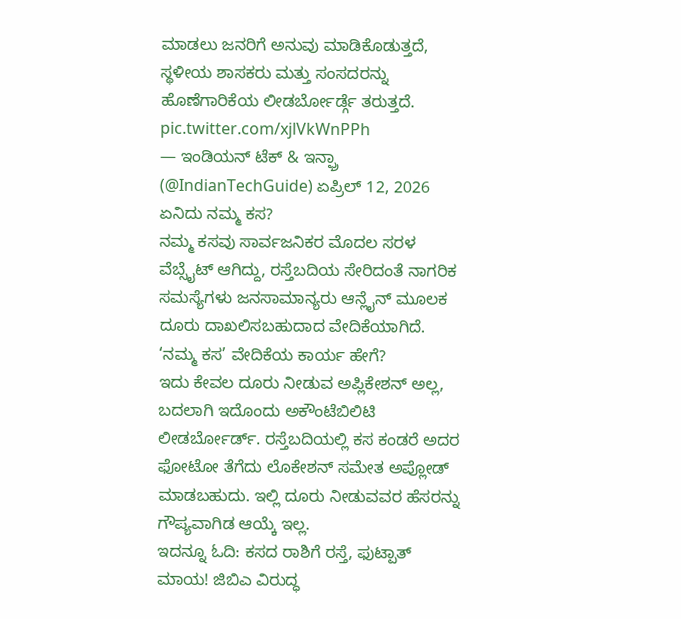ಮಾಡಲು ಜನರಿಗೆ ಅನುವು ಮಾಡಿಕೊಡುತ್ತದೆ, ಸ್ಥಳೀಯ ಶಾಸಕರು ಮತ್ತು ಸಂಸದರನ್ನು ಹೊಣೆಗಾರಿಕೆಯ ಲೀಡರ್ಬೋರ್ಡ್ಗೆ ತರುತ್ತದೆ. pic.twitter.com/xjlVkWnPPh
— ಇಂಡಿಯನ್ ಟೆಕ್ & ಇನ್ಫ್ರಾ (@IndianTechGuide) ಏಪ್ರಿಲ್ 12, 2026
ಏನಿದು ನಮ್ಮ ಕಸ?
ನಮ್ಮ ಕಸವು ಸಾರ್ವಜನಿಕರ ಮೊದಲ ಸರಳ ವೆಬ್ಸೈಟ್ ಆಗಿದ್ದು, ರಸ್ತೆಬದಿಯ ಸೇರಿದಂತೆ ನಾಗರಿಕ ಸಮಸ್ಯೆಗಳು ಜನಸಾಮಾನ್ಯರು ಆನ್ಲೈನ್ ಮೂಲಕ ದೂರು ದಾಖಲಿಸಬಹುದಾದ ವೇದಿಕೆಯಾಗಿದೆ.
‘ನಮ್ಮ ಕಸ’ ವೇದಿಕೆಯ ಕಾರ್ಯ ಹೇಗೆ?
ಇದು ಕೇವಲ ದೂರು ನೀಡುವ ಅಪ್ಲಿಕೇಶನ್ ಅಲ್ಲ, ಬದಲಾಗಿ ಇದೊಂದು ಅಕೌಂಟೆಬಿಲಿಟಿ ಲೀಡರ್ಬೋರ್ಡ್. ರಸ್ತೆಬದಿಯಲ್ಲಿ ಕಸ ಕಂಡರೆ ಅದರ ಫೋಟೋ ತೆಗೆದು ಲೊಕೇಶನ್ ಸಮೇತ ಅಪ್ಲೋಡ್ ಮಾಡಬಹುದು. ಇಲ್ಲಿ ದೂರು ನೀಡುವವರ ಹೆಸರನ್ನು ಗೌಪ್ಯವಾಗಿಡ ಆಯ್ಕೆ ಇಲ್ಲ.
ಇದನ್ನೂ ಓದಿ: ಕಸದ ರಾಶಿಗೆ ರಸ್ತೆ, ಫುಟ್ಪಾತ್ ಮಾಯ! ಜಿಬಿಎ ವಿರುದ್ಧ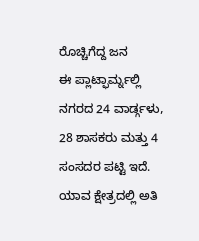ರೊಚ್ಚಿಗೆದ್ದ ಜನ
ಈ ಪ್ಲಾಟ್ಫಾರ್ಮ್ನಲ್ಲಿ ನಗರದ 24 ವಾರ್ಡ್ಗಳು, 28 ಶಾಸಕರು ಮತ್ತು 4 ಸಂಸದರ ಪಟ್ಟಿ ಇದೆ. ಯಾವ ಕ್ಷೇತ್ರದಲ್ಲಿ ಅತಿ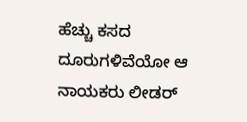ಹೆಚ್ಚು ಕಸದ ದೂರುಗಳಿವೆಯೋ ಆ ನಾಯಕರು ಲೀಡರ್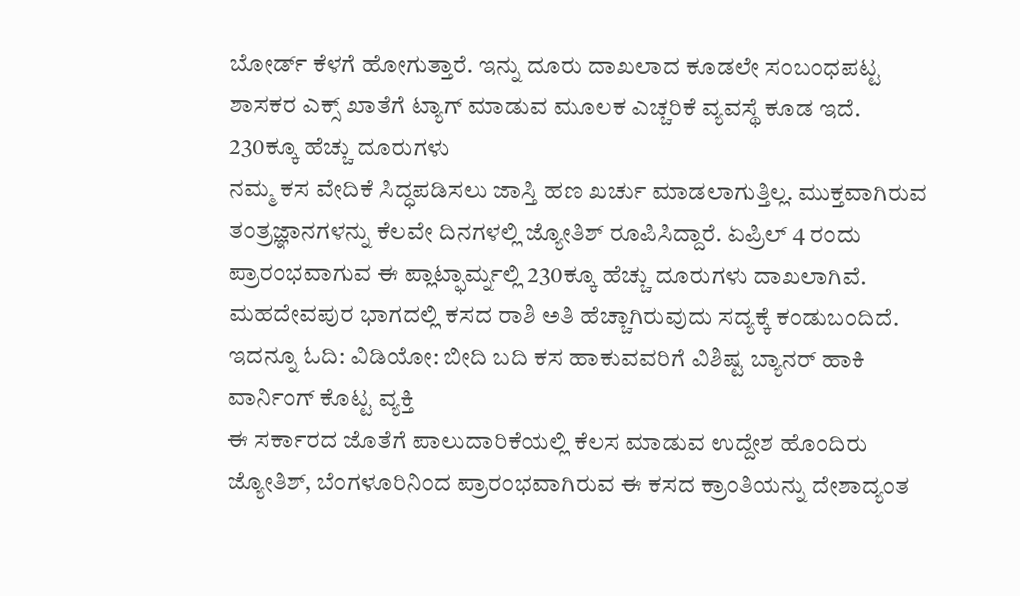ಬೋರ್ಡ್ ಕೆಳಗೆ ಹೋಗುತ್ತಾರೆ. ಇನ್ನು ದೂರು ದಾಖಲಾದ ಕೂಡಲೇ ಸಂಬಂಧಪಟ್ಟ ಶಾಸಕರ ಎಕ್ಸ್ ಖಾತೆಗೆ ಟ್ಯಾಗ್ ಮಾಡುವ ಮೂಲಕ ಎಚ್ಚರಿಕೆ ವ್ಯವಸ್ಥೆ ಕೂಡ ಇದೆ.
230ಕ್ಕೂ ಹೆಚ್ಚು ದೂರುಗಳು
ನಮ್ಮ ಕಸ ವೇದಿಕೆ ಸಿದ್ಧಪಡಿಸಲು ಜಾಸ್ತಿ ಹಣ ಖರ್ಚು ಮಾಡಲಾಗುತ್ತಿಲ್ಲ. ಮುಕ್ತವಾಗಿರುವ ತಂತ್ರಜ್ಞಾನಗಳನ್ನು ಕೆಲವೇ ದಿನಗಳಲ್ಲಿ ಜ್ಯೋತಿಶ್ ರೂಪಿಸಿದ್ದಾರೆ. ಏಪ್ರಿಲ್ 4 ರಂದು ಪ್ರಾರಂಭವಾಗುವ ಈ ಪ್ಲಾಟ್ಫಾರ್ಮ್ನಲ್ಲಿ 230ಕ್ಕೂ ಹೆಚ್ಚು ದೂರುಗಳು ದಾಖಲಾಗಿವೆ. ಮಹದೇವಪುರ ಭಾಗದಲ್ಲಿ ಕಸದ ರಾಶಿ ಅತಿ ಹೆಚ್ಚಾಗಿರುವುದು ಸದ್ಯಕ್ಕೆ ಕಂಡುಬಂದಿದೆ.
ಇದನ್ನೂ ಓದಿ: ವಿಡಿಯೋ: ಬೀದಿ ಬದಿ ಕಸ ಹಾಕುವವರಿಗೆ ವಿಶಿಷ್ಟ ಬ್ಯಾನರ್ ಹಾಕಿ ವಾರ್ನಿಂಗ್ ಕೊಟ್ಟ ವ್ಯಕ್ತಿ
ಈ ಸರ್ಕಾರದ ಜೊತೆಗೆ ಪಾಲುದಾರಿಕೆಯಲ್ಲಿ ಕೆಲಸ ಮಾಡುವ ಉದ್ದೇಶ ಹೊಂದಿರು ಜ್ಯೋತಿಶ್, ಬೆಂಗಳೂರಿನಿಂದ ಪ್ರಾರಂಭವಾಗಿರುವ ಈ ಕಸದ ಕ್ರಾಂತಿಯನ್ನು ದೇಶಾದ್ಯಂತ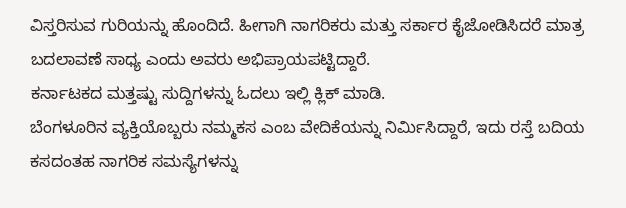ವಿಸ್ತರಿಸುವ ಗುರಿಯನ್ನು ಹೊಂದಿದೆ. ಹೀಗಾಗಿ ನಾಗರಿಕರು ಮತ್ತು ಸರ್ಕಾರ ಕೈಜೋಡಿಸಿದರೆ ಮಾತ್ರ ಬದಲಾವಣೆ ಸಾಧ್ಯ ಎಂದು ಅವರು ಅಭಿಪ್ರಾಯಪಟ್ಟಿದ್ದಾರೆ.
ಕರ್ನಾಟಕದ ಮತ್ತಷ್ಟು ಸುದ್ದಿಗಳನ್ನು ಓದಲು ಇಲ್ಲಿ ಕ್ಲಿಕ್ ಮಾಡಿ.
ಬೆಂಗಳೂರಿನ ವ್ಯಕ್ತಿಯೊಬ್ಬರು ನಮ್ಮಕಸ ಎಂಬ ವೇದಿಕೆಯನ್ನು ನಿರ್ಮಿಸಿದ್ದಾರೆ, ಇದು ರಸ್ತೆ ಬದಿಯ ಕಸದಂತಹ ನಾಗರಿಕ ಸಮಸ್ಯೆಗಳನ್ನು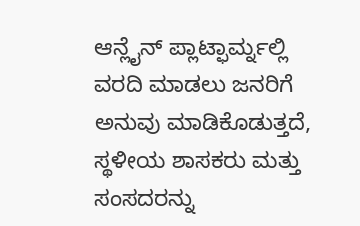ಆನ್ಲೈನ್ ಪ್ಲಾಟ್ಫಾರ್ಮ್ನಲ್ಲಿ ವರದಿ ಮಾಡಲು ಜನರಿಗೆ ಅನುವು ಮಾಡಿಕೊಡುತ್ತದೆ, ಸ್ಥಳೀಯ ಶಾಸಕರು ಮತ್ತು ಸಂಸದರನ್ನು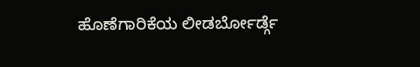ಹೊಣೆಗಾರಿಕೆಯ ಲೀಡರ್ಬೋರ್ಡ್ಗೆ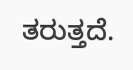ತರುತ್ತದೆ.